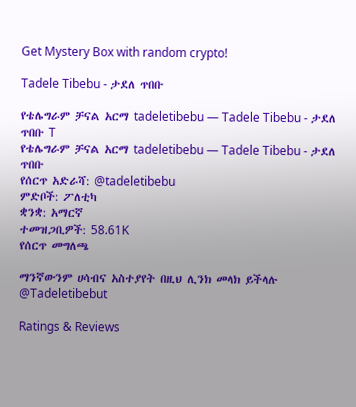Get Mystery Box with random crypto!

Tadele Tibebu - ታደለ ጥበቡ

የቴሌግራም ቻናል አርማ tadeletibebu — Tadele Tibebu - ታደለ ጥበቡ T
የቴሌግራም ቻናል አርማ tadeletibebu — Tadele Tibebu - ታደለ ጥበቡ
የሰርጥ አድራሻ: @tadeletibebu
ምድቦች: ፖለቲካ
ቋንቋ: አማርኛ
ተመዝጋቢዎች: 58.61K
የሰርጥ መግለጫ

ማንኛውንም ሀሳብና አስተያየት በዚህ ሊንክ መላክ ይችላሉ @Tadeletibebut

Ratings & Reviews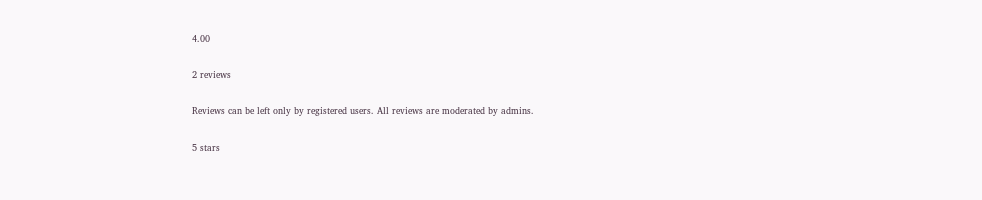4.00

2 reviews

Reviews can be left only by registered users. All reviews are moderated by admins.

5 stars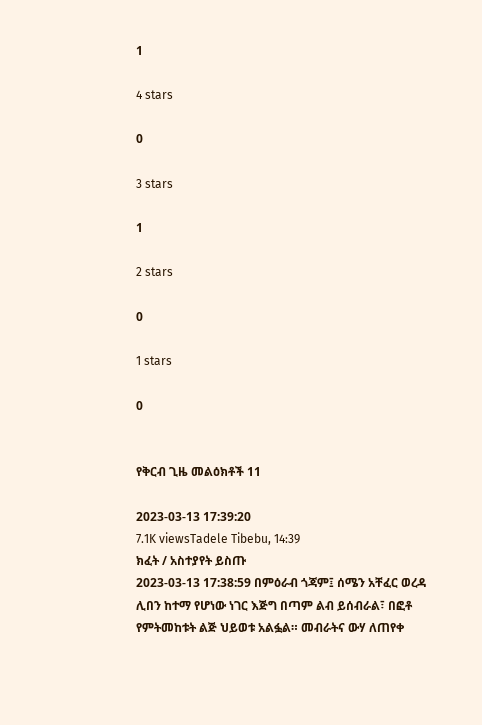1

4 stars

0

3 stars

1

2 stars

0

1 stars

0


የቅርብ ጊዜ መልዕክቶች 11

2023-03-13 17:39:20
7.1K viewsTadele Tibebu, 14:39
ክፈት / አስተያየት ይስጡ
2023-03-13 17:38:59 በምዕራብ ጎጃም፤ ሰሜን አቸፈር ወረዳ ሊበን ከተማ የሆነው ነገር እጅግ በጣም ልብ ይሰብራል፣ በፎቶ የምትመከቱት ልጅ ህይወቱ አልፏል። መብራትና ውሃ ለጠየቀ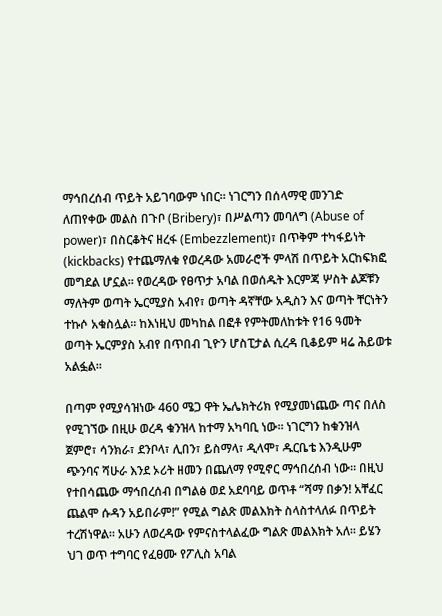ማኅበረሰብ ጥይት አይገባውም ነበር። ነገርግን በሰላማዊ መንገድ ለጠየቀው መልስ በጉቦ (Bribery)፣ በሥልጣን መባለግ (Abuse of power)፣ በስርቆትና ዘረፋ (Embezzlement)፣ በጥቅም ተካፋይነት (kickbacks) የተጨማለቁ የወረዳው አመራሮች ምላሽ በጥይት አርከፍክፎ መግደል ሆኗል። የወረዳው የፀጥታ አባል በወሰዱት እርምጃ ሦስት ልጆቹን ማለትም ወጣት ኤርሚያስ አብየ፣ ወጣት ዳኛቸው አዲስን እና ወጣት ቸርነትን ተኩሶ አቁስሏል። ከእነዚህ መካከል በፎቶ የምትመለከቱት የ16 ዓመት ወጣት ኤርምያስ አብየ በጥበብ ጊዮን ሆስፒታል ሲረዳ ቢቆይም ዛሬ ሕይወቱ አልፏል።

በጣም የሚያሳዝነው 460 ሜጋ ዋት ኤሌክትሪክ የሚያመነጨው ጣና በለስ የሚገኘው በዚሁ ወረዳ ቁንዝላ ከተማ አካባቢ ነው። ነገርግን ከቁንዝላ ጀምሮ፣ ሳንክራ፣ ደንቦላ፣ ሊበን፣ ይስማላ፣ ዲላሞ፣ ዱርቤቴ እንዲሁም ጭንባና ሻሁራ እንደ ኦሪት ዘመን በጨለማ የሚኖር ማኅበረሰብ ነው። በዚህ የተበሳጨው ማኅበረሰብ በግልፅ ወደ አደባባይ ወጥቶ “ሻማ በቃን! አቸፈር ጨልሞ ሱዳን አይበራም!” የሚል ግልጽ መልእክት ስላስተላለፉ በጥይት ተረሽነዋል። አሁን ለወረዳው የምናስተላልፈው ግልጽ መልእክት አለ። ይሄን ህገ ወጥ ተግባር የፈፀሙ የፖሊስ አባል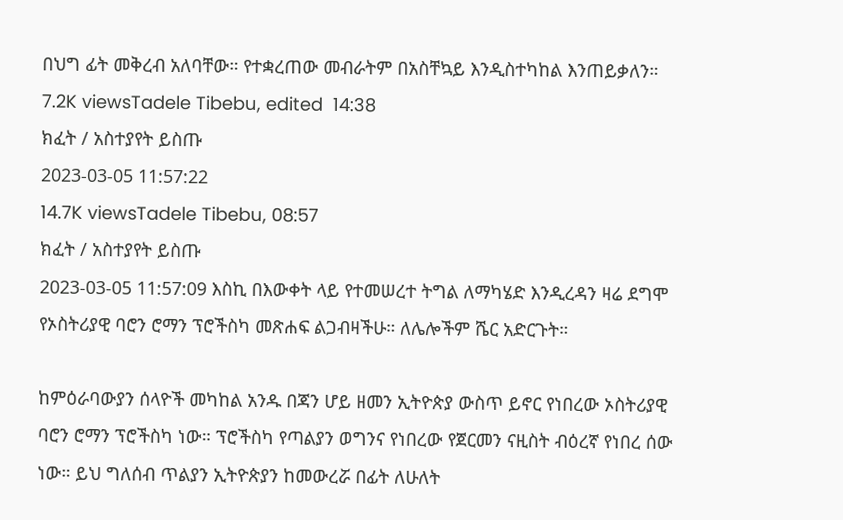በህግ ፊት መቅረብ አለባቸው። የተቋረጠው መብራትም በአስቸኳይ እንዲስተካከል እንጠይቃለን።
7.2K viewsTadele Tibebu, edited  14:38
ክፈት / አስተያየት ይስጡ
2023-03-05 11:57:22
14.7K viewsTadele Tibebu, 08:57
ክፈት / አስተያየት ይስጡ
2023-03-05 11:57:09 እስኪ በእውቀት ላይ የተመሠረተ ትግል ለማካሄድ እንዲረዳን ዛሬ ደግሞ የኦስትሪያዊ ባሮን ሮማን ፕሮችስካ መጽሐፍ ልጋብዛችሁ። ለሌሎችም ሼር አድርጉት።

ከምዕራባውያን ሰላዮች መካከል አንዱ በጃን ሆይ ዘመን ኢትዮጵያ ውስጥ ይኖር የነበረው ኦስትሪያዊ ባሮን ሮማን ፕሮችስካ ነው። ፕሮችስካ የጣልያን ወግንና የነበረው የጀርመን ናዚስት ብዕረኛ የነበረ ሰው ነው። ይህ ግለሰብ ጥልያን ኢትዮጵያን ከመውረሯ በፊት ለሁለት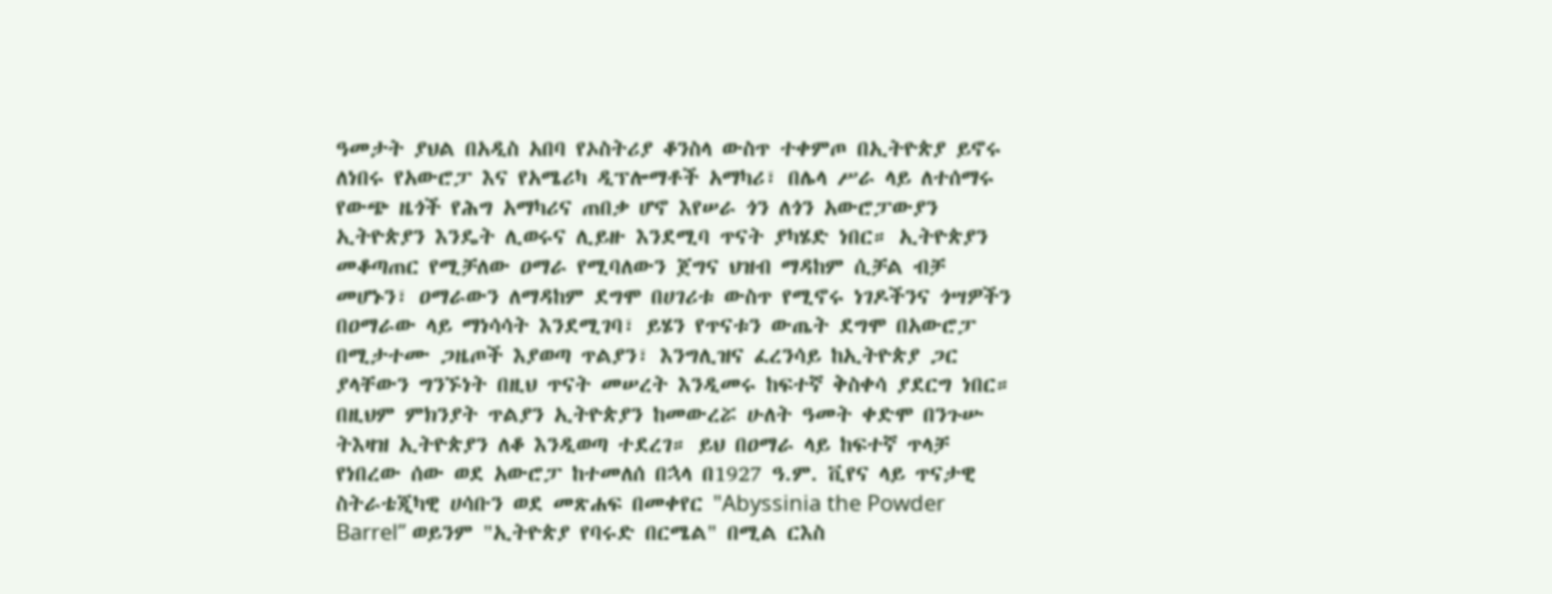ዓመታት ያህል በአዲስ አበባ የኦስትሪያ ቆንስላ ውስጥ ተቀምጦ በኢትዮጵያ ይኖሩ ለነበሩ የአውሮፓ እና የአሜሪካ ዲፕሎማቶች አማካሪ፣ በሌላ ሥራ ላይ ለተሰማሩ የውጭ ዜጎች የሕግ አማካሪና ጠበቃ ሆኖ እየሠራ ጎን ለጎን አውሮፓውያን ኢትዮጵያን እንዴት ሊወሩና ሊይዙ እንደሚባ ጥናት ያካሄድ ነበር። ኢትዮጵያን መቆጣጠር የሚቻለው ዐማራ የሚባለውን ጀግና ህዝብ ማዳከም ሲቻል ብቻ መሆኑን፣ ዐማራውን ለማዳከም ደግሞ በሀገሪቱ ውስጥ የሚኖሩ ነገዶችንና ጎሣዎችን በዐማራው ላይ ማነሳሳት እንደሚገባ፣ ይሄን የጥናቱን ውጤት ደግሞ በአውሮፓ በሚታተሙ ጋዜጦች እያወጣ ጥልያን፣ እንግሊዝና ፈረንሳይ ከኢትዮጵያ ጋር ያላቸውን ግንኙነት በዚህ ጥናት መሠረት እንዲመሩ ከፍተኛ ቅስቀሳ ያደርግ ነበር። በዚህም ምክንያት ጥልያን ኢትዮጵያን ከመውረሯ ሁለት ዓመት ቀድሞ በንጉሡ ትእዛዝ ኢትዮጵያን ለቆ እንዲወጣ ተደረገ። ይህ በዐማራ ላይ ከፍተኛ ጥላቻ የነበረው ሰው ወደ አውሮፓ ከተመለሰ በኋላ በ1927 ዓ.ም. ቪየና ላይ ጥናታዊ ስትራቴጂካዊ ሀሳቡን ወደ መጽሐፍ በመቀየር "Abyssinia the Powder Barrel” ወይንም "ኢትዮጵያ የባሩድ በርሜል" በሚል ርእስ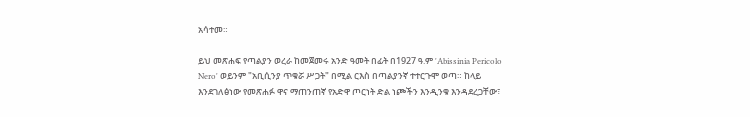አሳተመ።

ይህ መጽሐፍ የጣልያን ወረራ ከመጀመሩ አንድ ዓመት በፊት በ1927 ዓ.ም 'Abissinia Pericolo Nero' ወይንም "አቢሲንያ ጥቁሯ ሥጋት" በሚል ርእስ በጣልያንኛ ተተርጉሞ ወጣ። ከላይ እንደገለፅነው የመጽሐፉ ዋና ማጠንጠኛ የአድዋ ጦርነት ድል ነጮችን እንዲንቁ እንዳደረጋቸው፣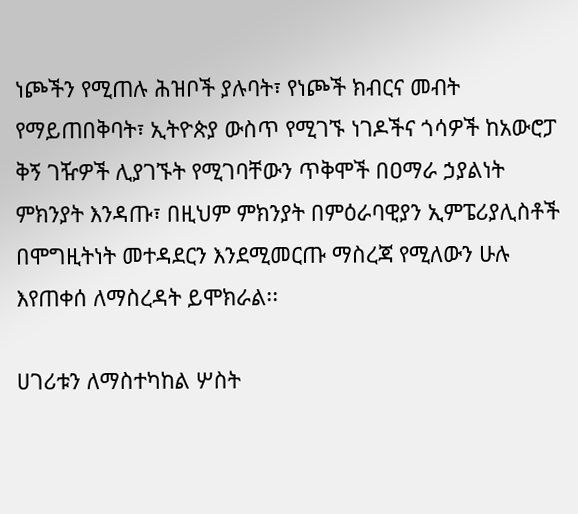ነጮችን የሚጠሉ ሕዝቦች ያሉባት፣ የነጮች ክብርና መብት የማይጠበቅባት፣ ኢትዮጵያ ውስጥ የሚገኙ ነገዶችና ጎሳዎች ከአውሮፓ ቅኝ ገዥዎች ሊያገኙት የሚገባቸውን ጥቅሞች በዐማራ ኃያልነት ምክንያት እንዳጡ፣ በዚህም ምክንያት በምዕራባዊያን ኢምፔሪያሊስቶች በሞግዚትነት መተዳደርን እንደሚመርጡ ማስረጃ የሚለውን ሁሉ እየጠቀሰ ለማስረዳት ይሞክራል፡፡

ሀገሪቱን ለማስተካከል ሦስት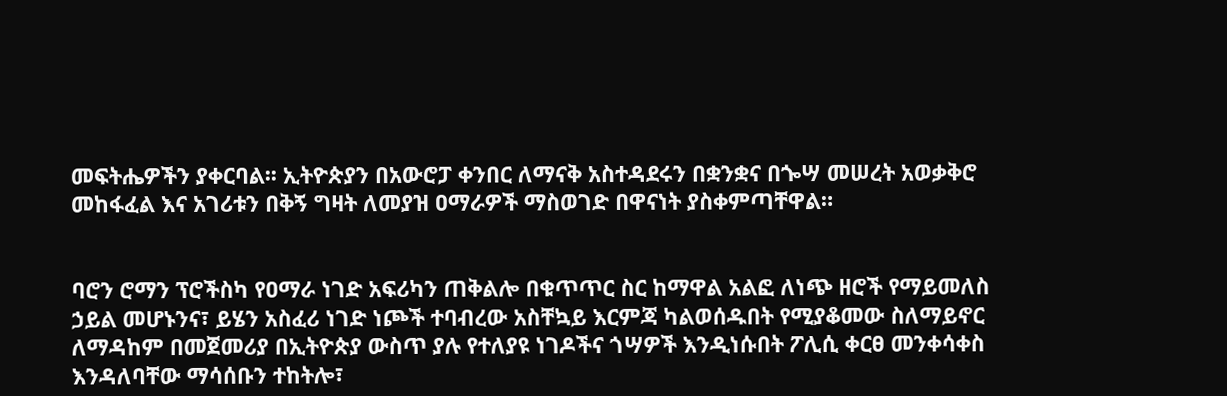መፍትሔዎችን ያቀርባል፡፡ ኢትዮጵያን በአውሮፓ ቀንበር ለማናቅ አስተዳደሩን በቋንቋና በጐሣ መሠረት አወቃቅሮ መከፋፈል እና አገሪቱን በቅኝ ግዛት ለመያዝ ዐማራዎች ማስወገድ በዋናነት ያስቀምጣቸዋል።


ባሮን ሮማን ፕሮችስካ የዐማራ ነገድ አፍሪካን ጠቅልሎ በቁጥጥር ስር ከማዋል አልፎ ለነጭ ዘሮች የማይመለስ ኃይል መሆኑንና፣ ይሄን አስፈሪ ነገድ ነጮች ተባብረው አስቸኳይ እርምጃ ካልወሰዱበት የሚያቆመው ስለማይኖር ለማዳከም በመጀመሪያ በኢትዮጵያ ውስጥ ያሉ የተለያዩ ነገዶችና ጎሣዎች እንዲነሱበት ፖሊሲ ቀርፀ መንቀሳቀስ እንዳለባቸው ማሳሰቡን ተከትሎ፣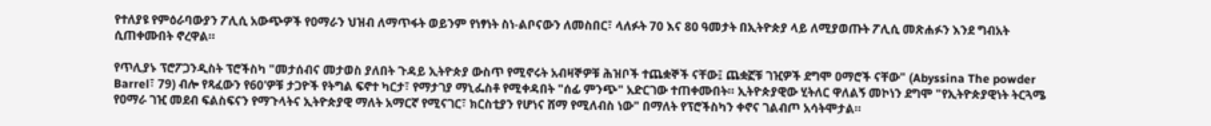የተለያዩ የምዕራባውያን ፖሊሲ አውጭዎች የዐማራን ህዝብ ለማጥፋት ወይንም የነፃነት ስነ-ልቦናውን ለመስበር፣ ላለፉት 70 እና 80 ዓመታት በኢትዮጵያ ላይ ለሚያወጡት ፖሊሲ መጽሐፉን እንደ ግብአት ሲጠቀሙበት ኖረዋል።

የጥሊያኑ ፕሮፖጋንዲስት ፕሮችስካ "መታሰብና መታወስ ያለበት ጉዳይ ኢትዮጵያ ውስጥ የሚኖሩት አብዛኞዎቹ ሕዝቦች ተጨቋኞች ናቸው፤ ጨቋኟቹ ገዢዎች ደግሞ ዐማሮች ናቸው" (Abyssina The powder Barrel፣ 79) ብሎ የጻፈውን የ60'ዎቹ ታጋዮች የትግል ፍኖተ ካርታ፣ የማታገያ ማኒፌስቶ የሚቀዳበት "ሰፊ ምንጭ" አድርገው ተጠቀሙበት። ኢትዮጵያዊው ሂትለር ዋለልኝ መኮነን ደግሞ "የኢትዮጵያዊነት ትርጓሜ የዐማራ ገዢ መደብ ፍልስፍናን የማጉላትና ኢትዮጵያዊ ማለት አማርኛ የሚናገር፣ ክርስቲያን የሆነና ሸማ የሚለብስ ነው" በማለት የፕሮችስካን ቀኖና ገልብጦ አሳትሞታል።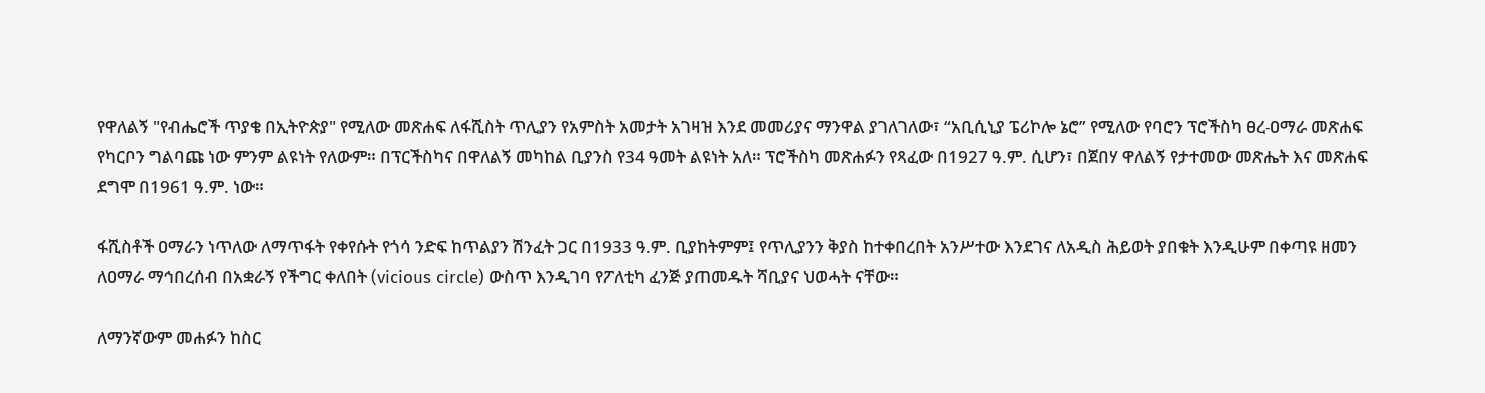የዋለልኝ "የብሔሮች ጥያቄ በኢትዮጵያ" የሚለው መጽሐፍ ለፋሺስት ጥሊያን የአምስት አመታት አገዛዝ እንደ መመሪያና ማንዋል ያገለገለው፣ “አቢሲኒያ ፔሪኮሎ ኔሮ” የሚለው የባሮን ፕሮችስካ ፀረ-ዐማራ መጽሐፍ የካርቦን ግልባጩ ነው ምንም ልዩነት የለውም። በፕርችስካና በዋለልኝ መካከል ቢያንስ የ34 ዓመት ልዩነት አለ። ፕሮችስካ መጽሐፉን የጻፈው በ1927 ዓ.ም. ሲሆን፣ በጀበሃ ዋለልኝ የታተመው መጽሔት እና መጽሐፍ ደግሞ በ1961 ዓ.ም. ነው።

ፋሺስቶች ዐማራን ነጥለው ለማጥፋት የቀየሱት የጎሳ ንድፍ ከጥልያን ሽንፈት ጋር በ1933 ዓ.ም. ቢያከትምም፤ የጥሊያንን ቅያስ ከተቀበረበት አንሥተው እንደገና ለአዲስ ሕይወት ያበቁት እንዲሁም በቀጣዩ ዘመን ለዐማራ ማኅበረሰብ በአቋራኝ የችግር ቀለበት (vicious circle) ውስጥ እንዲገባ የፖለቲካ ፈንጅ ያጠመዱት ሻቢያና ህወሓት ናቸው።

ለማንኛውም መሐፉን ከስር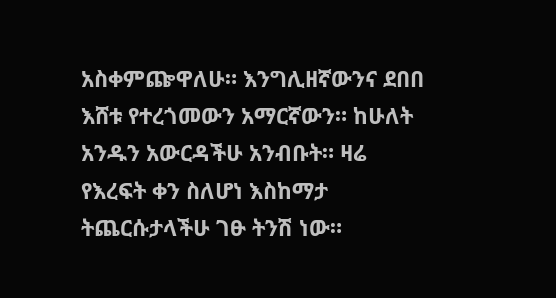አስቀምጬዋለሁ። እንግሊዘኛውንና ደበበ እሸቱ የተረጎመውን አማርኛውን። ከሁለት አንዱን አውርዳችሁ አንብቡት። ዛሬ የእረፍት ቀን ስለሆነ እስከማታ ትጨርሱታላችሁ ገፁ ትንሽ ነው።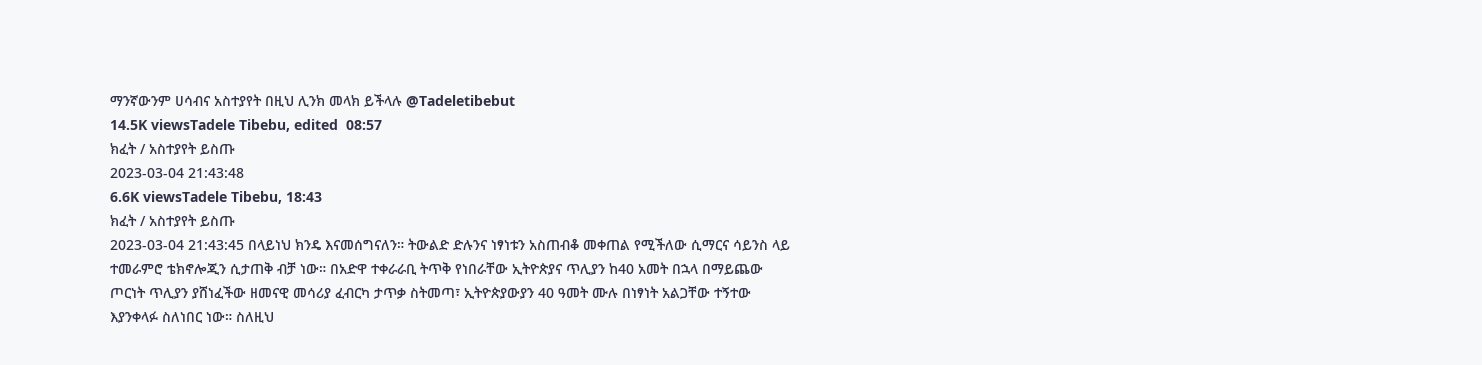ማንኛውንም ሀሳብና አስተያየት በዚህ ሊንክ መላክ ይችላሉ @Tadeletibebut
14.5K viewsTadele Tibebu, edited  08:57
ክፈት / አስተያየት ይስጡ
2023-03-04 21:43:48
6.6K viewsTadele Tibebu, 18:43
ክፈት / አስተያየት ይስጡ
2023-03-04 21:43:45 በላይነህ ክንዴ እናመሰግናለን። ትውልድ ድሉንና ነፃነቱን አስጠብቆ መቀጠል የሚችለው ሲማርና ሳይንስ ላይ ተመራምሮ ቴክኖሎጂን ሲታጠቅ ብቻ ነው። በአድዋ ተቀራራቢ ትጥቅ የነበራቸው ኢትዮጵያና ጥሊያን ከ40 አመት በኋላ በማይጨው ጦርነት ጥሊያን ያሸነፈችው ዘመናዊ መሳሪያ ፈብርካ ታጥቃ ስትመጣ፣ ኢትዮጵያውያን 40 ዓመት ሙሉ በነፃነት አልጋቸው ተኝተው እያንቀላፉ ስለነበር ነው። ስለዚህ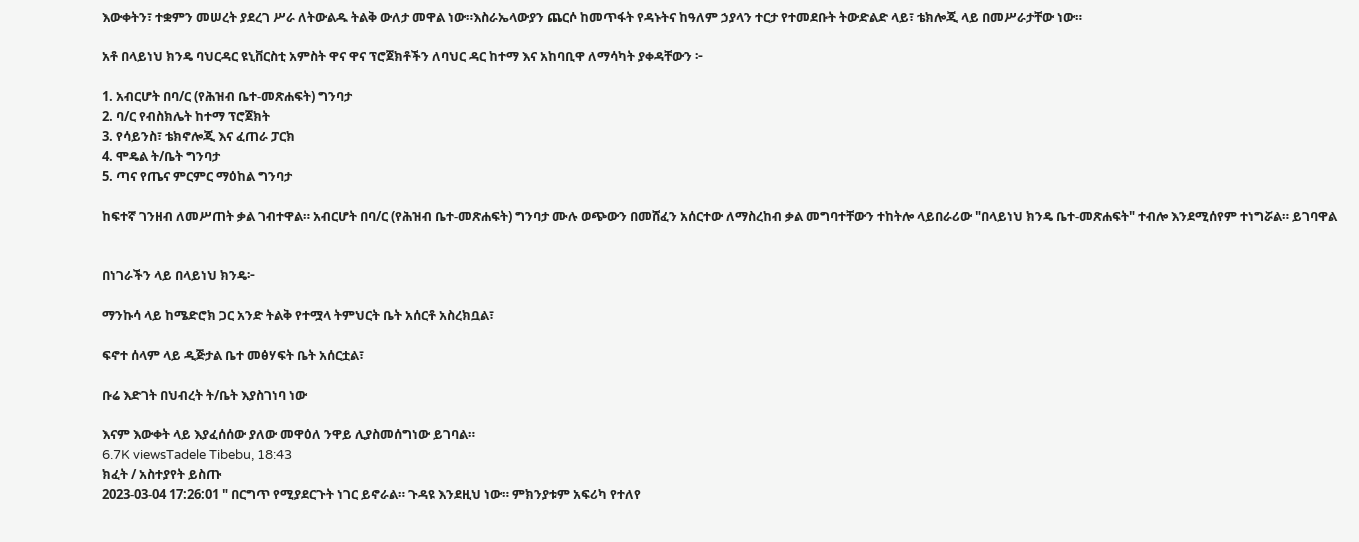እውቀትን፣ ተቋምን መሠረት ያደረገ ሥራ ለትውልዱ ትልቅ ውለታ መዋል ነው።እስራኤላውያን ጨርሶ ከመጥፋት የዳኑትና ከዓለም ኃያላን ተርታ የተመደቡት ትውድልድ ላይ፣ ቴክሎጂ ላይ በመሥራታቸው ነው።

አቶ በላይነህ ክንዴ ባህርዳር ዩኒቨርስቲ አምስት ዋና ዋና ፕሮጀክቶችን ለባህር ዳር ከተማ እና አከባቢዋ ለማሳካት ያቀዳቸውን ፦

1. አብርሆት በባ/ር (የሕዝብ ቤተ-መጽሐፍት) ግንባታ
2. ባ/ር የብስክሌት ከተማ ፕሮጀክት
3. የሳይንስ፣ ቴክኖሎጂ እና ፈጠራ ፓርክ
4. ሞዴል ት/ቤት ግንባታ
5. ጣና የጤና ምርምር ማዕከል ግንባታ

ከፍተኛ ገንዘብ ለመሥጠት ቃል ገብተዋል። አብርሆት በባ/ር (የሕዝብ ቤተ-መጽሐፍት) ግንባታ ሙሉ ወጭውን በመሸፈን አሰርተው ለማስረከብ ቃል መግባተቸውን ተከትሎ ላይበራሪው "በላይነህ ክንዴ ቤተ-መጽሐፍት" ተብሎ እንደሚሰየም ተነግሯል። ይገባዋል


በነገራችን ላይ በላይነህ ክንዴ፦

ማንኩሳ ላይ ከሜድሮክ ጋር አንድ ትልቅ የተሟላ ትምህርት ቤት አሰርቶ አስረክቧል፣

ፍኖተ ሰላም ላይ ዲጅታል ቤተ መፅሃፍት ቤት አሰርቷል፣

ቡሬ እድገት በህብረት ት/ቤት እያስገነባ ነው

እናም እውቀት ላይ እያፈሰሰው ያለው መዋዕለ ንዋይ ሊያስመሰግነው ይገባል።
6.7K viewsTadele Tibebu, 18:43
ክፈት / አስተያየት ይስጡ
2023-03-04 17:26:01 " በርግጥ የሚያደርጉት ነገር ይኖራል። ጉዳዩ እንደዚህ ነው። ምክንያቱም አፍሪካ የተለየ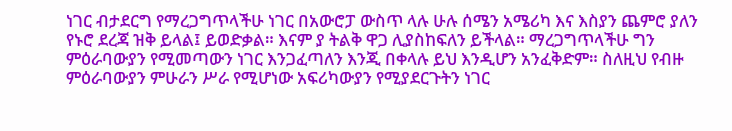ነገር ብታደርግ የማረጋግጥላችሁ ነገር በአውሮፓ ውስጥ ላሉ ሁሉ ሰሜን አሜሪካ እና እስያን ጨምሮ ያለን የኑሮ ደረጃ ዝቅ ይላል፤ ይወድቃል። እናም ያ ትልቅ ዋጋ ሊያስከፍለን ይችላል። ማረጋግጥላችሁ ግን ምዕራባውያን የሚመጣውን ነገር እንጋፈጣለን እንጂ በቀላሉ ይህ እንዲሆን አንፈቅድም። ስለዚህ የብዙ ምዕራባውያን ምሁራን ሥራ የሚሆነው አፍሪካውያን የሚያደርጉትን ነገር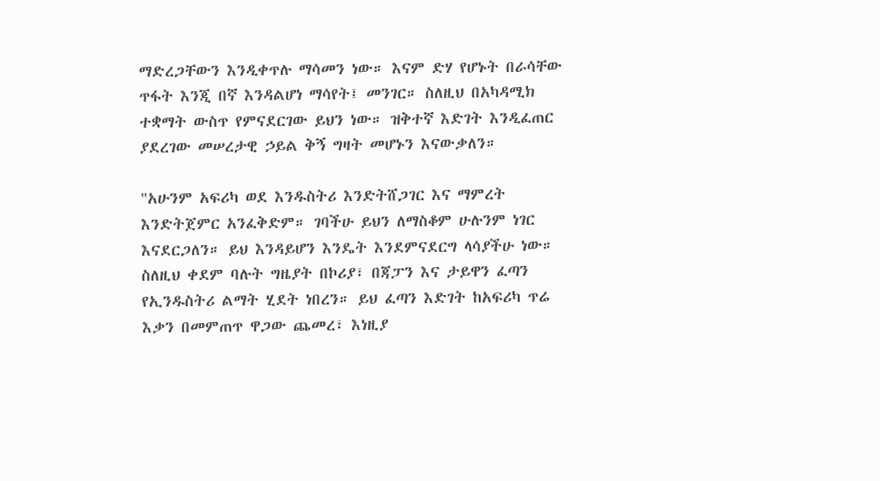ማድረጋቸውን እንዲቀጥሉ ማሳመን ነው። እናም ድሃ የሆኑት በራሳቸው ጥፋት እንጂ በኛ እንዳልሆነ ማሳየት፤ መንገር። ስለዚህ በአካዳሚክ ተቋማት ውስጥ የምናደርገው ይህን ነው። ዝቅተኛ እድገት እንዲፈጠር ያደረገው መሠረታዊ ኃይል ቅኝ ግዛት መሆኑን እናውቃለን።

"አሁንም አፍሪካ ወደ እንዱስትሪ እንድትሸጋገር እና ማምረት እንድትጀምር አንፈቅድም። ገባችሁ ይህን ለማስቆም ሁሉንም ነገር እናደርጋለን። ይህ እንዳይሆን እንዴት እንደምናደርግ ላሳያችሁ ነው። ስለዚህ ቀደም ባሉት ግዜያት በኮሪያ፣ በጃፓን እና ታይዋን ፈጣን የኢንዱስትሪ ልማት ሂደት ነበረን። ይህ ፈጣን እድገት ከአፍሪካ ጥሬ እቃን በመምጠጥ ዋጋው ጨመረ፣ እነዚያ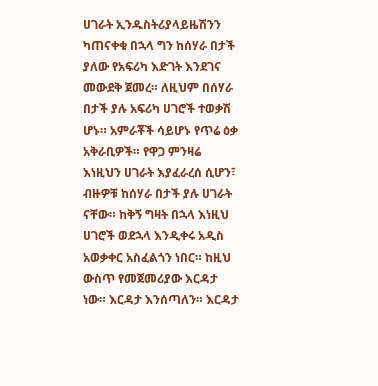ሀገራት ኢንዱስትሪያላይዜሽንን ካጠናቀቁ በኋላ ግን ከሰሃራ በታች ያለው የአፍሪካ እድገት እንደገና መውደቅ ጀመረ። ለዚህም በሰሃራ በታች ያሉ አፍሪካ ሀገሮች ተወቃሽ ሆኑ። አምራቾች ሳይሆኑ የጥሬ ዕቃ አቅራቢዎች። የዋጋ ምንዛሬ እነዚህን ሀገራት እያፈራረሰ ሲሆን፣ ብዙዎቹ ከሰሃራ በታች ያሉ ሀገራት ናቸው። ከቅኝ ግዛት በኋላ እነዚህ ሀገሮች ወደኋላ እንዲቀሩ አዲስ አወቃቀር አስፈልጎን ነበር። ከዚህ ውስጥ የመጀመሪያው እርዳታ ነው። እርዳታ እንሰጣለን። እርዳታ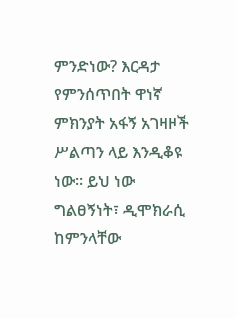ምንድነው? እርዳታ የምንሰጥበት ዋነኛ ምክንያት አፋኝ አገዛዞች ሥልጣን ላይ እንዲቆዩ ነው። ይህ ነው ግልፀኝነት፣ ዲሞክራሲ ከምንላቸው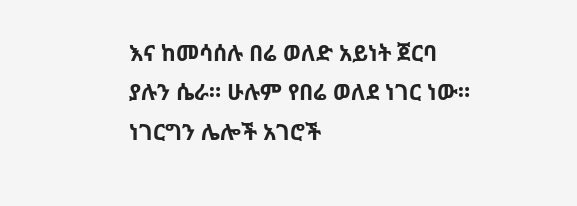እና ከመሳሰሉ በሬ ወለድ አይነት ጀርባ ያሉን ሴራ። ሁሉም የበሬ ወለደ ነገር ነው። ነገርግን ሌሎች አገሮች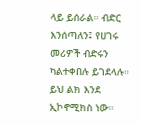ላይ ይሰራል። ብድር እንሰጣለን፤ የሀገሩ መሪዎች ብድሩን ካልተቀበሉ ይገደላሉ። ይህ ልክ እንደ ኢኮኖሚክስ ነው።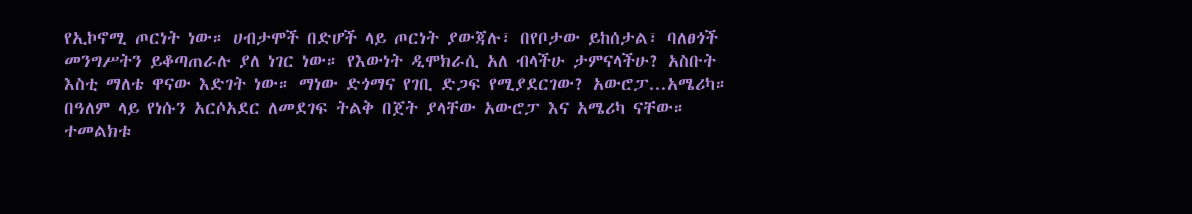የኢኮኖሚ ጦርነት ነው። ሀብታሞች በድሆች ላይ ጦርነት ያውጃሉ፣ በየቦታው ይከሰታል፣ ባለፀጎች መንግሥትን ይቆጣጠራሉ ያለ ነገር ነው። የእውነት ዲሞክራሲ አለ ብላችሁ ታምናላችሁ? አስቡት እስቲ ማለቴ ዋናው እድገት ነው። ማነው ድጎማና የገቢ ድጋፍ የሚያደርገው? አውሮፓ...አሜሪካ። በዓለም ላይ የነሱን አርሶአደር ለመደገፍ ትልቅ በጀት ያላቸው አውሮፓ እና አሜሪካ ናቸው። ተመልክቱ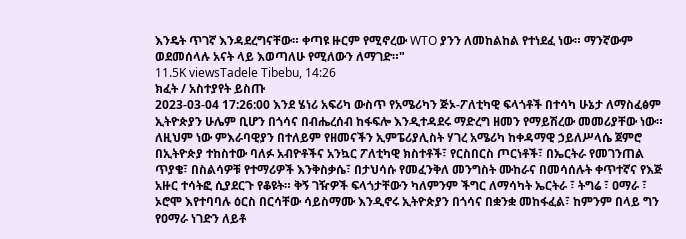እንዴት ጥገኛ እንዳደረግናቸው። ቀጣዩ ዙርም የሚኖረው WTO ያንን ለመከልከል የተነደፈ ነው። ማንኛውም ወደመሰላሉ አናት ላይ እወጣለሁ የሚለውን ለማገድ።"
11.5K viewsTadele Tibebu, 14:26
ክፈት / አስተያየት ይስጡ
2023-03-04 17:26:00 እንደ ሄነሪ አፍሪካ ውስጥ የአሜሪካን ጅኦ-ፖለቲካዊ ፍላጎቶች በተሳካ ሁኔታ ለማስፈፅም ኢትዮጵያን ሁሌም ቢሆን በጎሳና በብሔረሰብ ከፋፍሎ እንዲተዳደሩ ማድረግ ዘመን የማይሽረው መመሪያቸው ነው። ለዚህም ነው ምእራባዊያን በተለይም የዘመናችን ኢምፔሪያሊስት ሃገረ አሜሪካ ከቀዳማዊ ኃይለሥላሴ ጀምሮ በኢትዮጵያ ተከስተው ባለፉ አብዮቶችና አንኳር ፖለቲካዊ ክስተቶች፣ የርስበርስ ጦርነቶች፣ በኤርትራ የመገንጠል ጥያቄ፣ በስልሳዎቹ የተማሪዎች እንቅስቃሴ፣ በታህሳሱ የመፈንቅለ መንግስት ሙከራና በመሳሰሉት ቀጥተኛና የእጅ አዙር ተሳትፎ ሲያደርጉ የቆዩት። ቅኝ ገዥዎች ፍላጎታቸውን ካለምንም ችግር ለማሳካት ኤርትራ ፣ ትግሬ ፣ ዐማራ ፣ ኦሮሞ እየተባባሉ ዕርስ በርሳቸው ሳይስማሙ እንዲኖሩ ኢትዮጵያን በጎሳና በቋንቋ መከፋፈል፣ ከምንም በላይ ግን የዐማራ ነገድን ለይቶ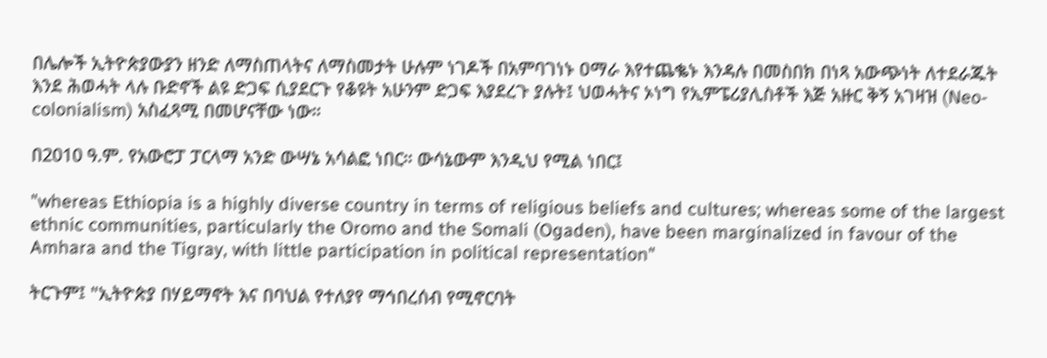በሌሎች ኢትዮጵያውያን ዘንድ ለማስጠላትና ለማስመታት ሁሉም ነገዶች በአምባገነኑ ዐማራ እየተጨቈኑ እንዳሉ በመስበክ በነጻ አውጭነት ለተደራጁት እንደ ሕወሓት ላሉ ቡድኖች ልዩ ድጋፍ ሲያደርጉ የቆዩት አሁንም ድጋፍ እያደረጉ ያሉት፤ ህወሓትና ኦነግ የኢምፔሪያሊስቶች እጅ አዙር ቅኝ አገዛዝ (Neo-colonialism) አስፈጻሚ በመሆናቸው ነው።

በ2010 ዓ.ም. የአውሮፓ ፓርላማ አንድ ውሣኔ አሳልፎ ነበር። ውሳኔውም እንዲህ የሚል ነበር፤

"whereas Ethiopia is a highly diverse country in terms of religious beliefs and cultures; whereas some of the largest ethnic communities, particularly the Oromo and the Somali (Ogaden), have been marginalized in favour of the Amhara and the Tigray, with little participation in political representation"

ትርጉም፤ "ኢትዮጵያ በሃይማኖት እና በባህል የተለያየ ማኅበረሰብ የሚኖርባት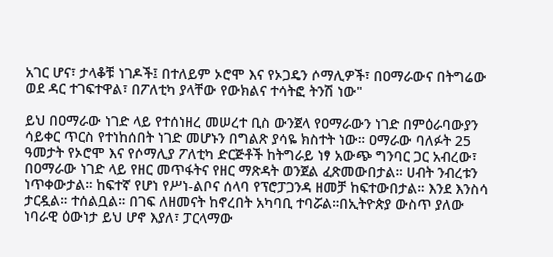አገር ሆና፣ ታላቆቹ ነገዶች፤ በተለይም ኦሮሞ እና የኦጋዴን ሶማሊዎች፣ በዐማራውና በትግሬው ወደ ዳር ተገፍተዋል፣ በፖለቲካ ያላቸው የውክልና ተሳትፎ ትንሽ ነው"

ይህ በዐማራው ነገድ ላይ የተሰነዘረ መሠረተ ቢስ ውንጀላ የዐማራውን ነገድ በምዕራባውያን ሳይቀር ጥርስ የተነከሰበት ነገድ መሆኑን በግልጽ ያሳዬ ክስተት ነው። ዐማራው ባለፉት 25 ዓመታት የኦሮሞ እና የሶማሊያ ፖለቲካ ድርጅቶች ከትግራይ ነፃ አውጭ ግንባር ጋር አብረው፣ በዐማራው ነገድ ላይ የዘር መጥፋትና የዘር ማጽዳት ወንጀል ፈጽመውበታል። ሀብት ንብረቱን ነጥቀውታል። ከፍተኛ የሆነ የሥነ-ልቦና ሰላባ የፕሮፓጋንዳ ዘመቻ ከፍተውበታል። እንደ እንስሳ ታርዷል። ተሰልቧል። በገፍ ለዘመናት ከኖረበት አካባቢ ተባሯል።በኢትዮጵያ ውስጥ ያለው ነባራዊ ዕውነታ ይህ ሆኖ እያለ፣ ፓርላማው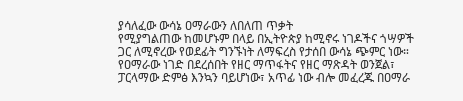ያሳለፈው ውሳኔ ዐማራውን ለበለጠ ጥቃት
የሚያግልጠው ከመሆኑም በላይ በኢትዮጵያ ከሚኖሩ ነገዶችና ጎሣዎች ጋር ለሚኖረው የወደፊት ግንኙነት ለማፍረስ የታሰበ ውሳኔ ጭምር ነው። የዐማራው ነገድ በደረሰበት የዘር ማጥፋትና የዘር ማጽዳት ወንጀል፣ ፓርላማው ድምፅ እንኳን ባይሆነው፣ አጥፊ ነው ብሎ መፈረጁ በዐማራ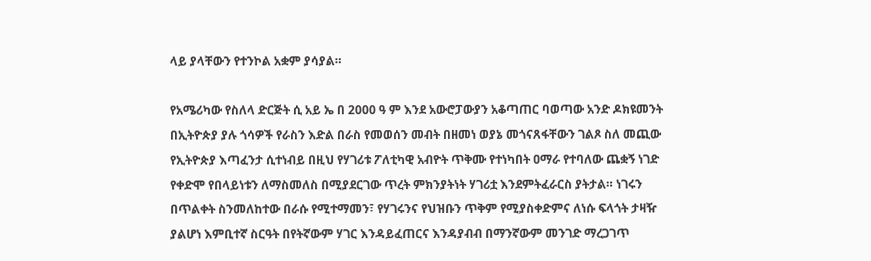ላይ ያላቸውን የተንኮል አቋም ያሳያል።

የአሜሪካው የስለላ ድርጅት ሲ አይ ኤ በ 2000 ዓ ም እንደ አውሮፓውያን አቆጣጠር ባወጣው አንድ ዶክዩመንት በኢትዮጵያ ያሉ ጎሳዎች የራስን እድል በራስ የመወሰን መብት በዘመነ ወያኔ መጎናጸፋቸውን ገልጾ ስለ መጪው የኢትዮጵያ እጣፈንታ ሲተነብይ በዚህ የሃገሪቱ ፖለቲካዊ አብዮት ጥቅሙ የተነካበት ዐማራ የተባለው ጨቋኝ ነገድ የቀድሞ የበላይነቱን ለማስመለስ በሚያደርገው ጥረት ምክንያትነት ሃገሪቷ እንደምትፈራርስ ያትታል። ነገሩን በጥልቀት ስንመለከተው በራሱ የሚተማመን፣ የሃገሩንና የህዝቡን ጥቅም የሚያስቀድምና ለነሱ ፍላጎት ታዛዥ ያልሆነ እምቢተኛ ስርዓት በየትኛውም ሃገር እንዳይፈጠርና እንዳያብብ በማንኛውም መንገድ ማረጋገጥ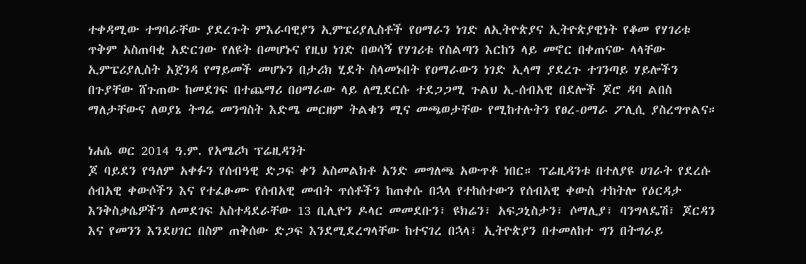ተቀዳሚው ተግባራቸው ያደረጉት ምእራባዊያን ኢምፔሪያሊስቶች የዐማራን ነገድ ለኢትዮጵያና ኢትዮጵያዊነት የቆመ የሃገሪቱ ጥቅም አስጠባቂ አድርገው የለዩት በመሆኑና የዚህ ነገድ በወሳኝ የሃገሪቱ የስልጣን እርከን ላይ መኖር በቀጠናው ላላቸው ኢምፔሪያሊስት አጀንዳ የማይመች መሆኑን በታሪክ ሂደት ስላመኑበት የዐማራውን ነገድ ኢላማ ያደረጉ ተገንጣይ ሃይሎችን በጉያቸው ሸጉጠው ከመደገፍ በተጨማሪ በዐማራው ላይ ለሚደርሱ ተደጋጋሚ ጉልህ ኢ-ሰብአዊ በደሎች ጆሮ ዳባ ልበስ ማለታቸውና ለወያኔ ትግሬ መንግስት እድሜ መርዘም ትልቁን ሚና መጫወታቸው የሚከተሉትን የፀረ-ዐማራ ፖሊሲ ያስረግጥልና።

ነሐሴ ወር 2014 ዓ.ም. የአሜሪካ ፕሬዚዳንት
ጆ ባይደን የዓለም አቀፉን የሰብዓዊ ድጋፍ ቀን አስመልክቶ አንድ መግለጫ አውጥቶ ነበር። ፕሬዚዳንቱ በተለያዩ ሀገራት የደረሱ ሰብአዊ ቀውሶችን እና የተፈፁሙ የሰብአዊ መብት ጥሰቶችን ከጠቀሱ በኋላ የተከሰተውን የሰብአዊ ቀውስ ተከትሎ የዕርዳታ እንቅስቃሴዎችን ለመደገፍ አስተዳደራቸው 13 ቢሊዮን ዶላር መመደቡን፣ ዩክሬን፣ አፍጋኒስታን፣ ሶማሊያ፣ ባንግላዴሽ፣ ጆርዳን እና የመንን እንደሀገር በስም ጠቅሰው ድጋፍ እንደሚደረግላቸው ከተናገረ በኋላ፣ ኢትዮጵያን በተመለከተ ግን በትግራይ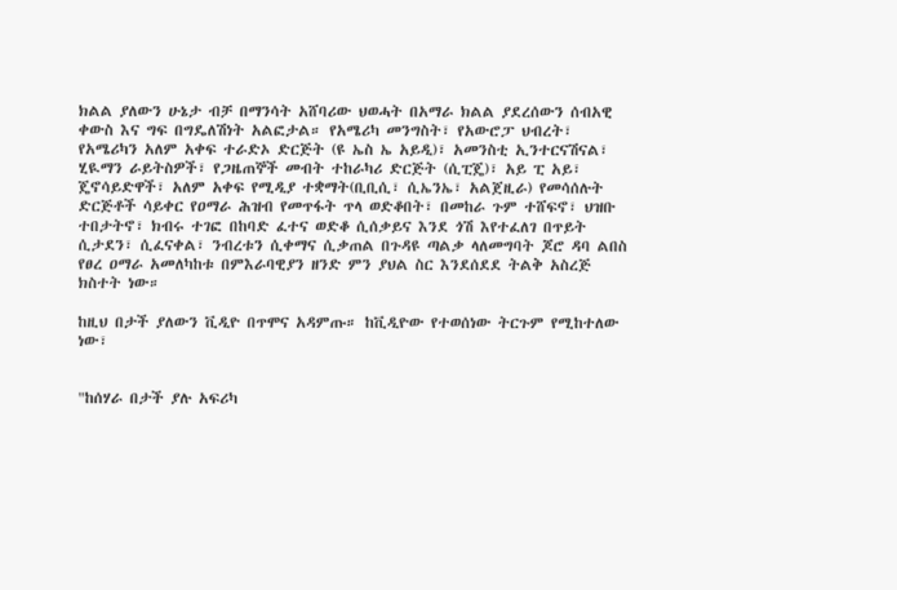ክልል ያለውን ሁኔታ ብቻ በማንሳት አሸባሪው ህወሓት በአማራ ክልል ያደረሰውን ሰብአዊ ቀውስ እና ግፍ በግዴለሽነት አልፎታል። የአሜሪካ መንግስት፣ የአውሮፓ ህብረት፣ የአሜሪካን አለም አቀፍ ተራድኦ ድርጅት (ዩ ኤስ ኤ አይዲ)፣ አመንስቲ ኢንተርናሽናል፣ ሂዪማን ራይትስዎች፣ የጋዜጠኞች መብት ተከራካሪ ድርጅት (ሲፒጄ)፣ አይ ፒ አይ፣ ጄኖሳይድዋች፣ አለም አቀፍ የሚዲያ ተቋማት(ቢቢሲ፣ ሲኤንኤ፣ አልጀዚራ) የመሳሰሉት ድርጅቶች ሳይቀር የዐማራ ሕዝብ የመጥፋት ጥላ ወድቆበት፣ በመከራ ጉም ተሸፍኖ፣ ህዝቡ ተበታትኖ፣ ክብሩ ተገፎ በከባድ ፈተና ወድቆ ሲሰቃይና እንደ ጎሽ እየተፈለገ በጥይት ሲታደን፣ ሲፈናቀል፣ ንብረቱን ሲቀማና ሲቃጠል በጉዳዩ ጣልቃ ላለመግባት ጆሮ ዳባ ልበስ የፀረ ዐማራ አመለካከቱ በምእራባዊያን ዘንድ ምን ያህል ስር እንደሰደደ ትልቅ አስረጅ ክስተት ነው።

ከዚህ በታች ያለውን ቪዲዮ በጥሞና አዳምጡ። ከቪዲዮው የተወሰነው ትርጉም የሚከተለው ነው፣


"ከሰሃራ በታች ያሉ አፍሪካ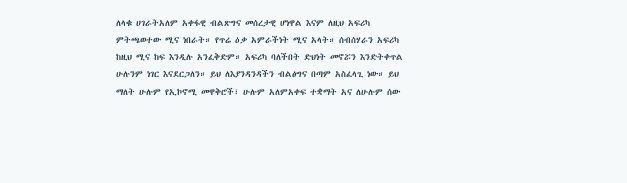ለላቁ ሀገራትአለም አቀፋዊ ብልጽግና መሰረታዊ ሆነዋል እናም ለዚህ አፍሪካ ምትጫወተው ሚና ነበራት። የጥሬ ዕቃ አምራችነት ሚና አላት። ሰብሰሃራን አፍሪካ ከዚህ ሚና ከፍ እንዲሉ አንፈቅድም። አፍሪካ ባለችበት ድህነት መኖሯን እንድትቀጥል ሁሉንም ነገር እናደርጋለን። ይህ ለእያንዳንዳችን ብልፅግና በጣም አስፈላጊ ነው። ይህ ማለት ሁሉም የኢኮኖሚ መዋቅሮች፣ ሁሉም አለምአቀፍ ተቋማት አና ለሁሉም ሰው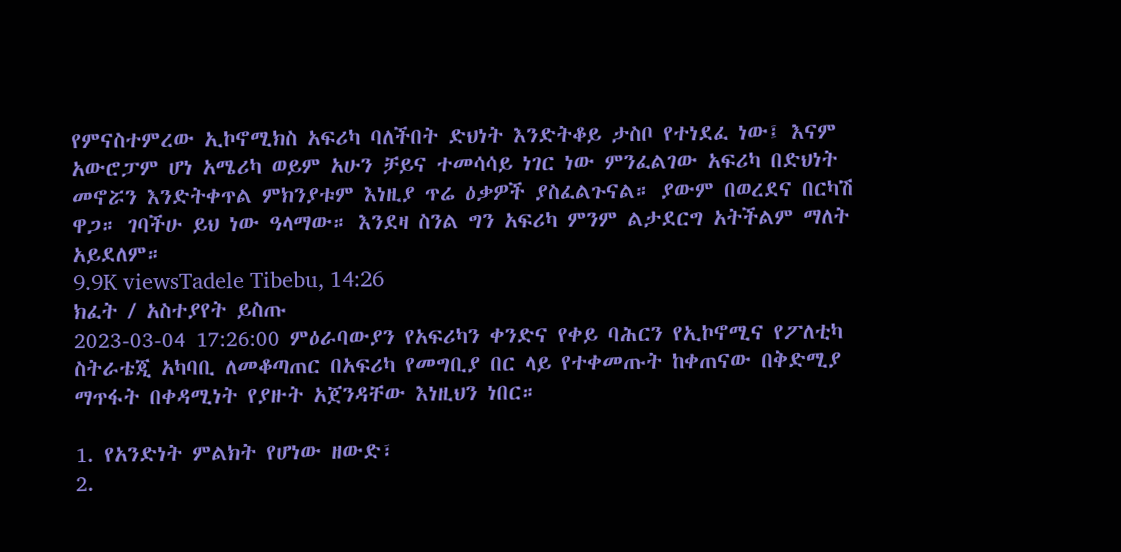የምናስተምረው ኢኮኖሚክስ አፍሪካ ባለችበት ድህነት እንድትቆይ ታስቦ የተነደፈ ነው፤ እናም አውሮፓም ሆነ አሜሪካ ወይም አሁን ቻይና ተመሳሳይ ነገር ነው ምንፈልገው አፍሪካ በድህነት መኖሯን እንድትቀጥል ምክንያቱም እነዚያ ጥሬ ዕቃዎች ያስፈልጉናል። ያውም በወረደና በርካሽ ዋጋ። ገባችሁ ይህ ነው ዓላማው። እንደዛ ስንል ግን አፍሪካ ምንም ልታደርግ አትችልም ማለት አይደለም።
9.9K viewsTadele Tibebu, 14:26
ክፈት / አስተያየት ይስጡ
2023-03-04 17:26:00 ምዕራባውያን የአፍሪካን ቀንድና የቀይ ባሕርን የኢኮኖሚና የፖለቲካ ስትራቴጂ አካባቢ ለመቆጣጠር በአፍሪካ የመግቢያ በር ላይ የተቀመጡት ከቀጠናው በቅድሚያ ማጥፋት በቀዳሚነት የያዙት አጀንዳቸው እነዚህን ነበር።

1. የአንድነት ምልክት የሆነው ዘውድ፣
2.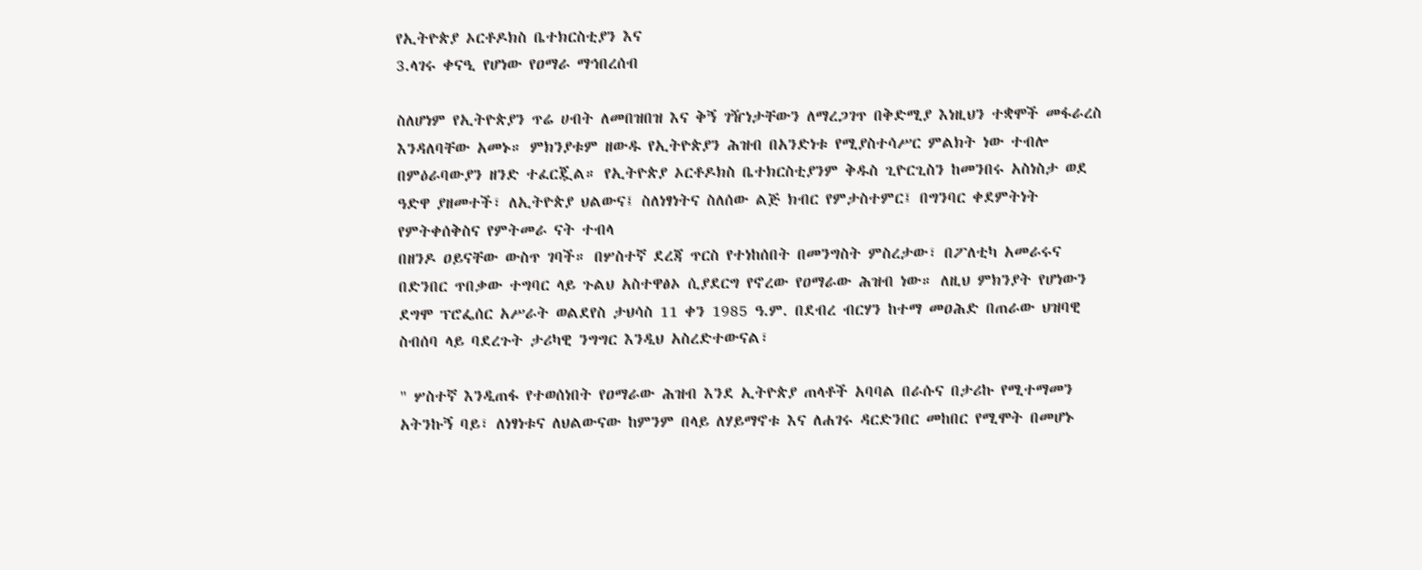የኢትዮጵያ ኦርቶዶክስ ቤተክርስቲያን እና
3.ላገሩ ቀናዒ የሆነው የዐማራ ማኅበረሰብ

ስለሆነም የኢትዮጵያን ጥሬ ሀብት ለመበዝበዝ እና ቅኝ ገዥነታቸውን ለማረጋገጥ በቅድሚያ እነዚህን ተቋሞች መፋራረስ እንዳለባቸው አመኑ። ምክንያቱም ዘውዱ የኢትዮጵያን ሕዝብ በአንድነቱ የሚያስተሳሥር ምልክት ነው ተብሎ በምዕራባውያን ዘንድ ተፈርጇል። የኢትዮጵያ ኦርቶዶክስ ቤተክርስቲያንም ቅዱስ ጊዮርጊስን ከመንበሩ አስነስታ ወደ ዓድዋ ያዘመተች፣ ለኢትዮጵያ ህልውና፤ ስለነፃነትና ስለሰው ልጅ ክብር የምታስተምር፤ በግንባር ቀደምትነት የምትቀሰቅስና የምትመራ ናት ተብላ
በዘንዶ ዐይናቸው ውስጥ ገባች። በሦስተኛ ደረጃ ጥርስ የተነከሰበት በመንግስት ምስረታው፣ በፖለቲካ አመራሩና በድንበር ጥበቃው ተግባር ላይ ጉልህ አስተዋፅኦ ሲያደርግ የኖረው የዐማራው ሕዝብ ነው። ለዚህ ምክንያት የሆነውን ደግሞ ፕሮፌሰር አሥራት ወልደየስ ታህሳስ 11 ቀን 1985 ዓ.ም. በደብረ ብርሃን ከተማ መዐሕድ በጠራው ህዝባዊ ስብሰባ ላይ ባደረጉት ታሪካዊ ንግግር እንዲህ አስረድተውናል፣

" ሦስተኛ እንዲጠፋ የተወሰነበት የዐማራው ሕዝብ እንደ ኢትዮጵያ ጠላቶች አባባል በራሱና በታሪኩ የሚተማመን አትንኩኝ ባይ፣ ለነፃነቱና ለህልውናው ከምንም በላይ ለሃይማኖቱ እና ለሐገሩ ዳርድንበር መከበር የሚሞት በመሆኑ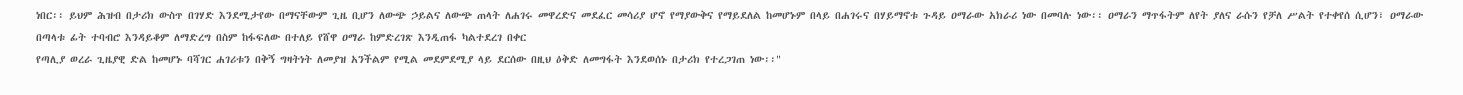ነበር፡፡ ይህም ሕዝብ በታሪክ ውስጥ በገሃድ እንደሚታየው በማናቸውም ጊዜ ቢሆን ለውጭ ኃይልና ለውጭ ጠላት ለሐገሩ መዋረድና መደፈር መሳሪያ ሆኖ የማያውቅና የማይደለል ከመሆኑም በላይ በሐገሩና በሃይማኖቱ ጉዳይ ዐማራው አክራሪ ነው በመባሉ ነው፡፡ ዐማራን ማጥፋትም ለየት ያለና ራሱን የቻለ ሥልት የተቀየሰ ሲሆን፣ ዐማራው በጣላቱ ፊት ተባብሮ እንዳይቆም ለማድረግ በስም ከፋፍለው በተለይ የሸዋ ዐማራ ከምድረገጽ እንዲጠፋ ካልተደረገ በቀር
የጣሊያ ወረራ ጊዜያዊ ድል ከመሆኑ ባሻገር ሐገሪቱን በቅኝ ግዛትነት ለመያዝ አንችልም የሚል መደምደሚያ ላይ ደርሰው በዚህ ዕቅድ ለመግፋት እንደወሰኑ በታሪክ የተረጋገጠ ነው፡፡"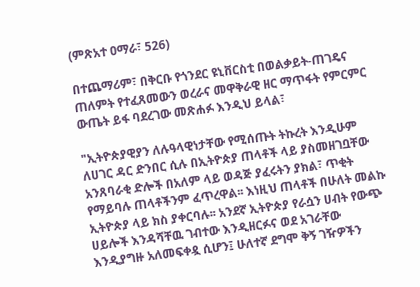(ምጽአተ ዐማራ፣ 526)

በተጨማሪም፣ በቅርቡ የጎንደር ዩኒቨርስቲ በወልቃይት-ጠገዴና ጠለምት የተፈጸመውን ወረራና መዋቅራዊ ዘር ማጥፋት የምርምር ውጤት ይፋ ባደረገው መጽሐፉ እንዲህ ይላል፣

"ኢትዮጵያዊያን ለሉዓላዊነታቸው የሚሰጡት ትኩረት እንዲሁም ለሀገር ዳር ድንበር ሲሉ በኢትዮጵያ ጠላቶች ላይ ያስመዘገቧቸው አንጸባራቂ ድሎች በአለም ላይ ወዳጅ ያፈሩትን ያክል፣ ጥቂት የማይባሉ ጠላቶችንም ፈጥረዋል፡፡ እነዚህ ጠላቶች በሁለት መልኩ ኢትዮጵያ ላይ ክስ ያቀርባሉ፡፡ አንደኛ ኢትዮጵያ የራሷን ሀብት የውጭ ሀይሎች እንዳሻቸዉ ገብተው እንዲዘርፉና ወደ አገራቸው እንዲያግዙ አለመፍቀዷ ሲሆን፤ ሁለተኛ ደግሞ ቅኝ ገዥዎችን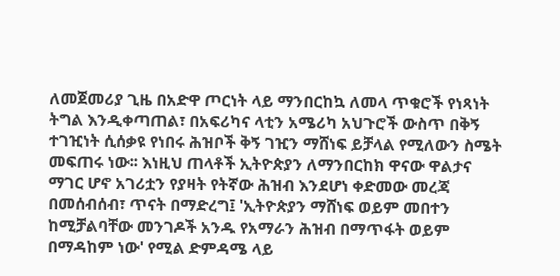ለመጀመሪያ ጊዜ በአድዋ ጦርነት ላይ ማንበርከኳ ለመላ ጥቁሮች የነጻነት ትግል እንዲቀጣጠል፣ በአፍሪካና ላቲን አሜሪካ አህጉሮች ውስጥ በቅኝ ተገዢነት ሲሰቃዩ የነበሩ ሕዝቦች ቅኝ ገዢን ማሸነፍ ይቻላል የሚለውን ስሜት መፍጠሩ ነው፡፡ እነዚህ ጠላቶች ኢትዮጵያን ለማንበርከክ ዋናው ዋልታና ማገር ሆኖ አገሪቷን የያዛት የትኛው ሕዝብ እንደሆነ ቀድመው መረጃ በመሰብሰብ፣ ጥናት በማድረግ፤ 'ኢትዮጵያን ማሸነፍ ወይም መበተን ከሚቻልባቸው መንገዶች አንዱ የአማራን ሕዝብ በማጥፋት ወይም በማዳከም ነው' የሚል ድምዳሜ ላይ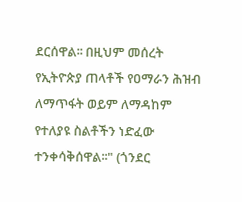ደርሰዋል፡፡ በዚህም መሰረት የኢትዮጵያ ጠላቶች የዐማራን ሕዝብ ለማጥፋት ወይም ለማዳከም የተለያዩ ስልቶችን ነድፈው ተንቀሳቅሰዋል፡፡" (ጎንደር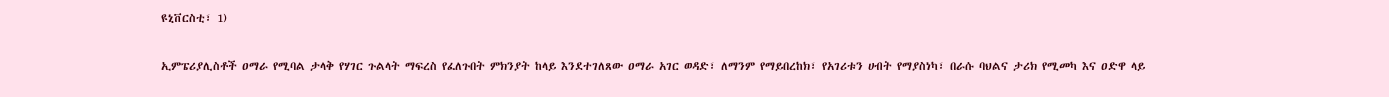ዩኒቨርስቲ፣ 1)

ኢምፔሪያሊስቶች ዐማራ የሚባል ታላቅ የሃገር ጉልላት ማፍረስ የፈለጉበት ምክንያት ከላይ እንደተገለጸው ዐማራ አገር ወዳድ፣ ለማንም የማይበረከክ፣ የአገሪቱን ሀብት የማያስነካ፣ በራሱ ባህልና ታሪክ የሚመካ እና ዐድዋ ላይ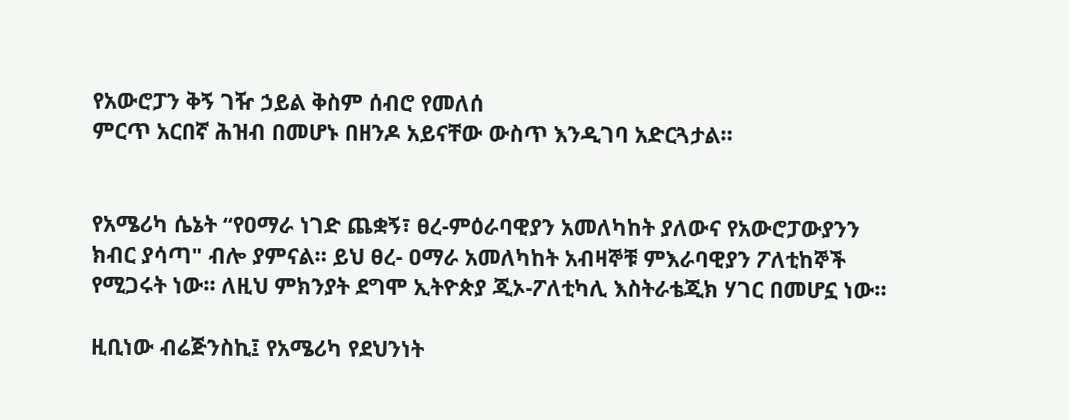የአውሮፓን ቅኝ ገዥ ኃይል ቅስም ሰብሮ የመለሰ
ምርጥ አርበኛ ሕዝብ በመሆኑ በዘንዶ አይናቸው ውስጥ እንዲገባ አድርጓታል።


የአሜሪካ ሴኔት “የዐማራ ነገድ ጨቋኝ፣ ፀረ-ምዕራባዊያን አመለካከት ያለውና የአውሮፓውያንን ክብር ያሳጣ" ብሎ ያምናል። ይህ ፀረ- ዐማራ አመለካከት አብዛኞቹ ምእራባዊያን ፖለቲከኞች የሚጋሩት ነው። ለዚህ ምክንያት ደግሞ ኢትዮጵያ ጂኦ-ፖለቲካሊ እስትራቴጂክ ሃገር በመሆኗ ነው።

ዚቢነው ብሬጅንስኪ፤ የአሜሪካ የደህንነት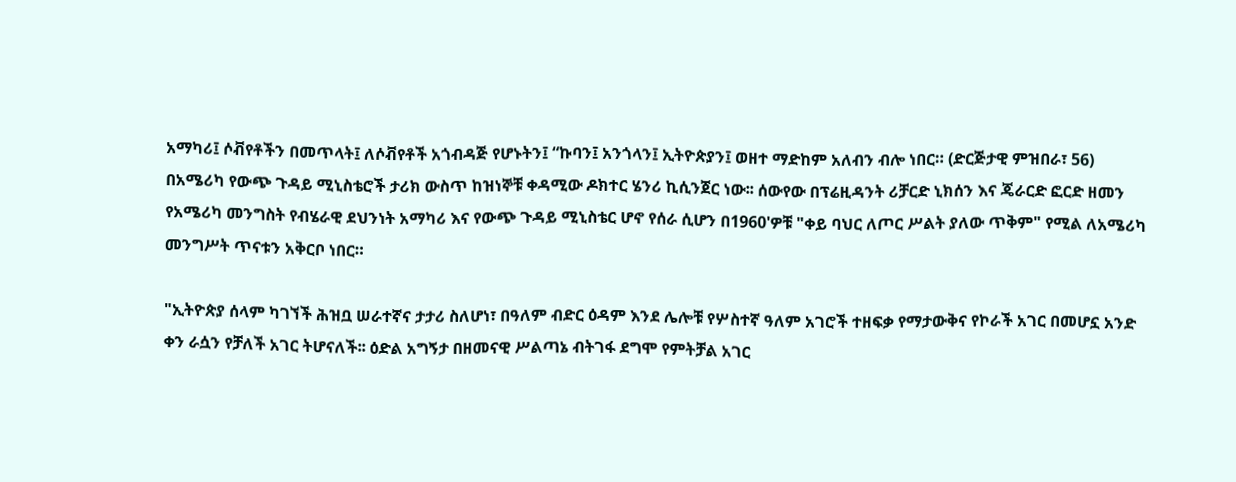አማካሪ፤ ሶቭየቶችን በመጥላት፤ ለሶቭየቶች አጎብዳጅ የሆኑትን፤ “ኩባን፤ አንጎላን፤ ኢትዮጵያን፤ ወዘተ ማድከም አለብን ብሎ ነበር። (ድርጅታዊ ምዝበራ፣ 56) በአሜሪካ የውጭ ጉዳይ ሚኒስቴሮች ታሪክ ውስጥ ከዝነኞቹ ቀዳሚው ዶክተር ሄንሪ ኪሲንጀር ነው፡፡ ሰውየው በፕሬዚዳንት ሪቻርድ ኒክሰን እና ጄራርድ ፎርድ ዘመን የአሜሪካ መንግስት የብሄራዊ ደህንነት አማካሪ እና የውጭ ጉዳይ ሚኒስቴር ሆኖ የሰራ ሲሆን በ1960'ዎቹ "ቀይ ባህር ለጦር ሥልት ያለው ጥቅም" የሚል ለአሜሪካ መንግሥት ጥናቱን አቅርቦ ነበር።

"ኢትዮጵያ ሰላም ካገኘች ሕዝቧ ሠራተኛና ታታሪ ስለሆነ፣ በዓለም ብድር ዕዳም እንደ ሌሎቹ የሦስተኛ ዓለም አገሮች ተዘፍቃ የማታውቅና የኮራች አገር በመሆኗ አንድ ቀን ራሷን የቻለች አገር ትሆናለች፡፡ ዕድል አግኝታ በዘመናዊ ሥልጣኔ ብትገፋ ደግሞ የምትቻል አገር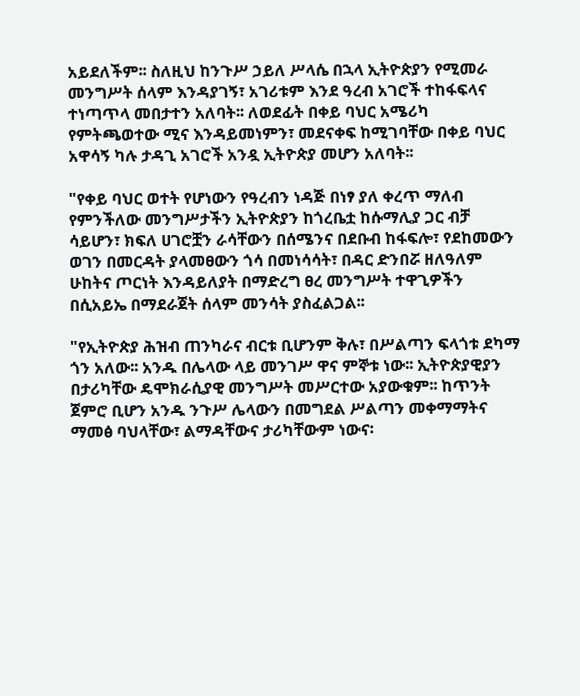አይደለችም፡፡ ስለዚህ ከንጉሥ ኃይለ ሥላሴ በኋላ ኢትዮጵያን የሚመራ መንግሥት ሰላም እንዳያገኝ፣ አገሪቱም እንደ ዓረብ አገሮች ተከፋፍላና ተነጣጥላ መበታተን አለባት፡፡ ለወደፊት በቀይ ባህር አሜሪካ የምትጫወተው ሚና እንዳይመነምን፣ መደናቀፍ ከሚገባቸው በቀይ ባህር አዋሳኝ ካሉ ታዳጊ አገሮች አንዷ ኢትዮጵያ መሆን አለባት፡፡

"የቀይ ባህር ወተት የሆነውን የዓረብን ነዳጅ በነፃ ያለ ቀረጥ ማለብ የምንችለው መንግሥታችን ኢትዮጵያን ከጎረቤቷ ከሱማሊያ ጋር ብቻ ሳይሆን፣ ክፍለ ሀገሮቿን ራሳቸውን በሰሜንና በደቡብ ከፋፍሎ፣ የደከመውን ወገን በመርዳት ያላመፀውን ጎሳ በመነሳሳት፣ በዳር ድንበሯ ዘለዓለም ሁከትና ጦርነት እንዳይለያት በማድረግ ፀረ መንግሥት ተዋጊዎችን በሲአይኤ በማደራጀት ሰላም መንሳት ያስፈልጋል፡፡

"የኢትዮጵያ ሕዝብ ጠንካራና ብርቱ ቢሆንም ቅሉ፣ በሥልጣን ፍላጎቱ ደካማ ጎን አለው፡፡ አንዱ በሌላው ላይ መንገሥ ዋና ምኞቱ ነው፡፡ ኢትዮጵያዊያን በታሪካቸው ዴሞክራሲያዊ መንግሥት መሥርተው አያውቁም፡፡ ከጥንት ጀምሮ ቢሆን አንዱ ንጉሥ ሌላውን በመግደል ሥልጣን መቀማማትና ማመፅ ባህላቸው፣ ልማዳቸውና ታሪካቸውም ነውና፡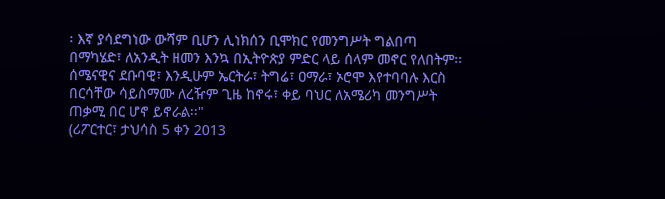፡ እኛ ያሳደግነው ውሻም ቢሆን ሊነክሰን ቢሞክር የመንግሥት ግልበጣ በማካሄድ፣ ለአንዲት ዘመን እንኳ በኢትዮጵያ ምድር ላይ ሰላም መኖር የለበትም፡፡ ሰሜናዊና ደቡባዊ፣ እንዲሁም ኤርትራ፣ ትግሬ፣ ዐማራ፣ ኦሮሞ እየተባባሉ እርስ በርሳቸው ሳይስማሙ ለረዥም ጊዜ ከኖሩ፣ ቀይ ባህር ለአሜሪካ መንግሥት ጠቃሚ በር ሆኖ ይኖራል፡፡"
(ሪፖርተር፣ ታህሳስ 5 ቀን 2013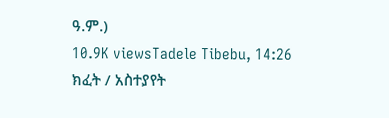ዓ.ም.)
10.9K viewsTadele Tibebu, 14:26
ክፈት / አስተያየት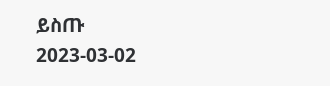ይስጡ
2023-03-02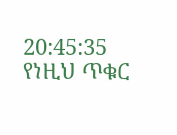20:45:35 የነዚህ ጥቁር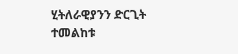ሂትለራዊያንን ድርጊት ተመልከቱ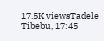17.5K viewsTadele Tibebu, 17:45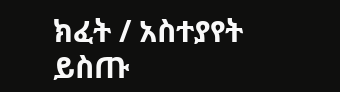ክፈት / አስተያየት ይስጡ